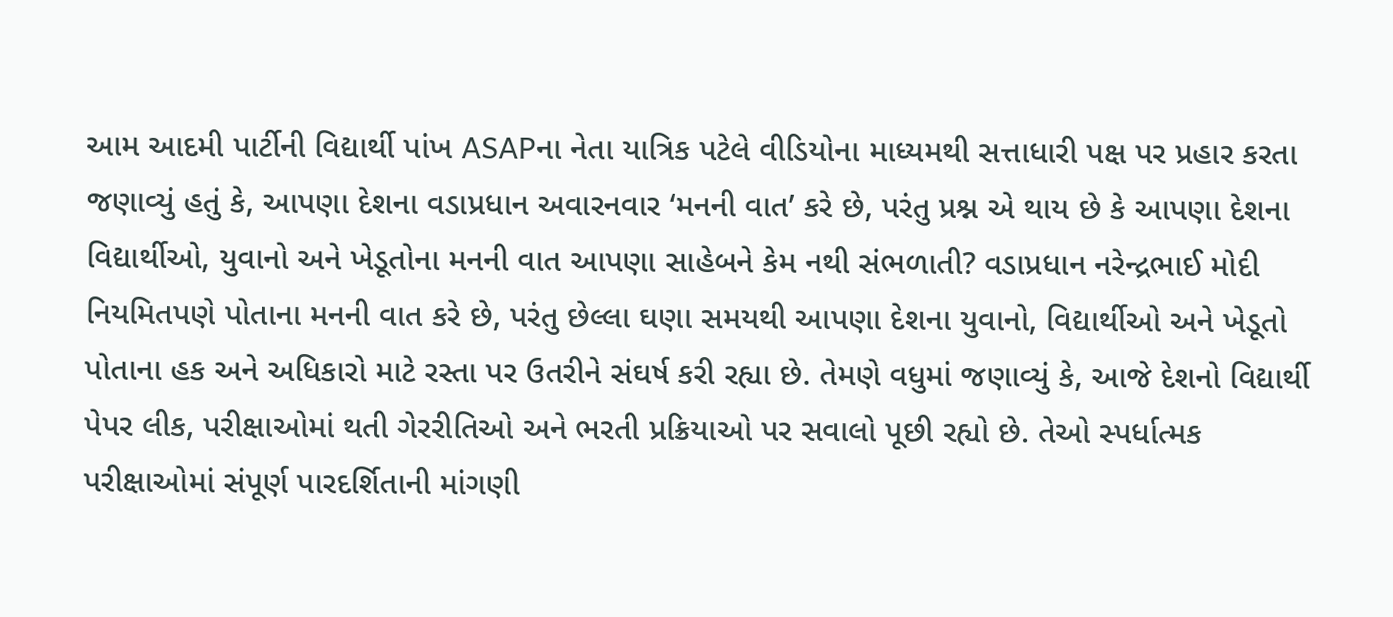આમ આદમી પાર્ટીની વિદ્યાર્થી પાંખ ASAPના નેતા યાત્રિક પટેલે વીડિયોના માધ્યમથી સત્તાધારી પક્ષ પર પ્રહાર કરતા જણાવ્યું હતું કે, આપણા દેશના વડાપ્રધાન અવારનવાર ‘મનની વાત’ કરે છે, પરંતુ પ્રશ્ન એ થાય છે કે આપણા દેશના વિદ્યાર્થીઓ, યુવાનો અને ખેડૂતોના મનની વાત આપણા સાહેબને કેમ નથી સંભળાતી? વડાપ્રધાન નરેન્દ્રભાઈ મોદી નિયમિતપણે પોતાના મનની વાત કરે છે, પરંતુ છેલ્લા ઘણા સમયથી આપણા દેશના યુવાનો, વિદ્યાર્થીઓ અને ખેડૂતો પોતાના હક અને અધિકારો માટે રસ્તા પર ઉતરીને સંઘર્ષ કરી રહ્યા છે. તેમણે વધુમાં જણાવ્યું કે, આજે દેશનો વિદ્યાર્થી પેપર લીક, પરીક્ષાઓમાં થતી ગેરરીતિઓ અને ભરતી પ્રક્રિયાઓ પર સવાલો પૂછી રહ્યો છે. તેઓ સ્પર્ધાત્મક પરીક્ષાઓમાં સંપૂર્ણ પારદર્શિતાની માંગણી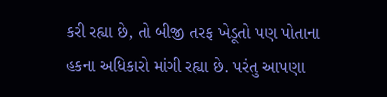કરી રહ્યા છે, તો બીજી તરફ ખેડૂતો પણ પોતાના હકના અધિકારો માંગી રહ્યા છે. પરંતુ આપણા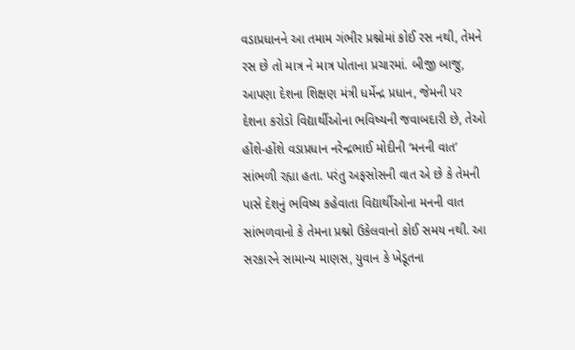વડાપ્રધાનને આ તમામ ગંભીર પ્રશ્નોમાં કોઈ રસ નથી, તેમને રસ છે તો માત્ર ને માત્ર પોતાના પ્રચારમાં. બીજી બાજુ, આપણા દેશના શિક્ષણ મંત્રી ધર્મેન્દ્ર પ્રધાન, જેમની પર દેશના કરોડો વિદ્યાર્થીઓના ભવિષ્યની જવાબદારી છે, તેઓ હોંશે-હોંશે વડાપ્રધાન નરેન્દ્રભાઈ મોદીની ‘મનની વાત’ સાંભળી રહ્યા હતા. પરંતુ અફસોસની વાત એ છે કે તેમની પાસે દેશનું ભવિષ્ય કહેવાતા વિદ્યાર્થીઓના મનની વાત સાંભળવાનો કે તેમના પ્રશ્નો ઉકેલવાનો કોઈ સમય નથી. આ સરકારને સામાન્ય માણસ, યુવાન કે ખેડૂતના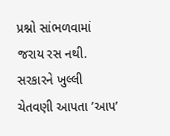પ્રશ્નો સાંભળવામાં જરાય રસ નથી.
સરકારને ખુલ્લી ચેતવણી આપતા ’આપ’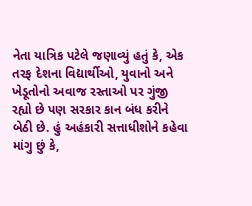નેતા યાત્રિક પટેલે જણાવ્યું હતું કે, એક તરફ દેશના વિદ્યાર્થીઓ, યુવાનો અને ખેડૂતોનો અવાજ રસ્તાઓ પર ગુંજી રહ્યો છે પણ સરકાર કાન બંધ કરીને બેઠી છે. હું અહંકારી સત્તાધીશોને કહેવા માંગુ છું કે,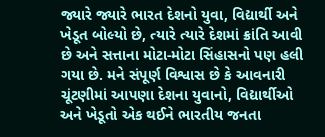જ્યારે જ્યારે ભારત દેશનો યુવા, વિદ્યાર્થી અને ખેડૂત બોલ્યો છે, ત્યારે ત્યારે દેશમાં ક્રાંતિ આવી છે અને સત્તાના મોટા-મોટા સિંહાસનો પણ હલી ગયા છે. મને સંપૂર્ણ વિશ્વાસ છે કે આવનારી ચૂંટણીમાં આપણા દેશના યુવાનો, વિદ્યાર્થીઓ અને ખેડૂતો એક થઈને ભારતીય જનતા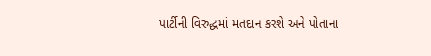પાર્ટીની વિરુદ્ધમાં મતદાન કરશે અને પોતાના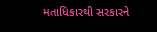મતાધિકારથી સરકારને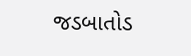જડબાતોડ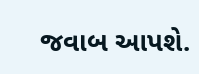જવાબ આપશે.